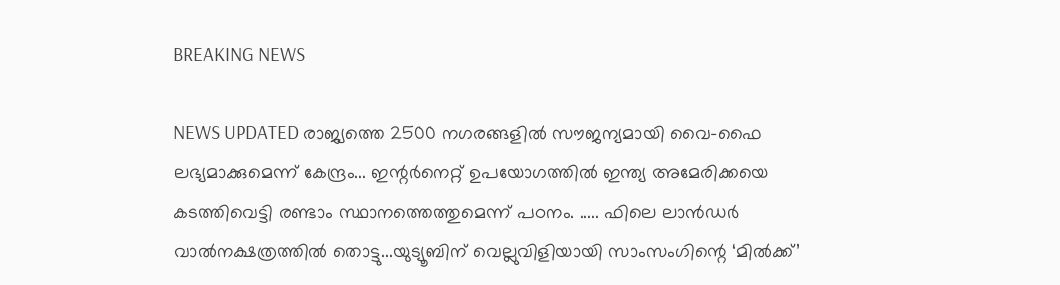BREAKING NEWS

NEWS UPDATED രാജ്യത്തെ 2500 നഗരങ്ങളില്‍ സൗജന്യമായി വൈ-ഫൈ ലഭ്യമാക്കുമെന്ന് കേന്ദ്രം... ഇന്റര്‍നെറ്റ് ഉപയോഗത്തില്‍ ഇന്ത്യ അമേരിക്കയെ കടത്തിവെട്ടി രണ്ടാം സ്ഥാനത്തെത്തുമെന്ന് പഠനം. ..... ഫിലെ ലാന്‍ഡര്‍ വാൽനക്ഷത്രത്തിൽ തൊട്ടു...യുട്യൂബിന് വെല്ലുവിളിയായി സാംസംഗിന്റെ ‘മില്‍ക്ക്’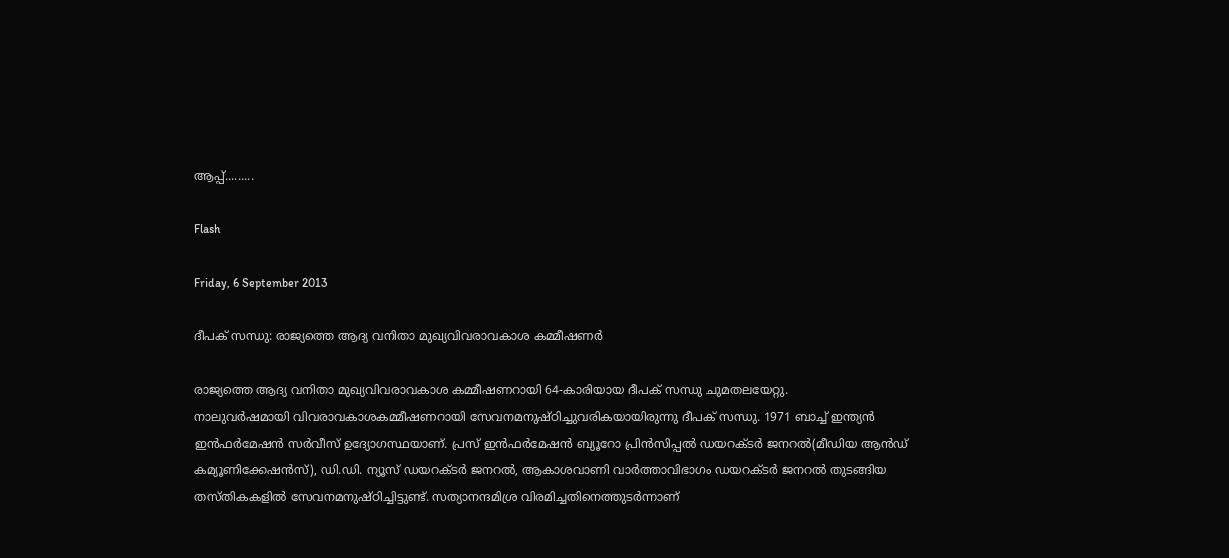ആപ്പ്.........

Flash

Friday, 6 September 2013

ദീപക് സന്ധു: രാജ്യത്തെ ആദ്യ വനിതാ മുഖ്യവിവരാവകാശ കമ്മീഷണര്‍

രാജ്യത്തെ ആദ്യ വനിതാ മുഖ്യവിവരാവകാശ കമ്മീഷണറായി 64-കാരിയായ ദീപക് സന്ധു ചുമതലയേറ്റു.
നാലുവര്‍ഷമായി വിവരാവകാശകമ്മീഷണറായി സേവനമനുഷ്ഠിച്ചുവരികയായിരുന്നു ദീപക് സന്ധു. 1971 ബാച്ച് ഇന്ത്യന്‍ ഇന്‍ഫര്‍മേഷന്‍ സര്‍വീസ് ഉദ്യോഗസ്ഥയാണ്. പ്രസ് ഇന്‍ഫര്‍മേഷന്‍ ബ്യൂറോ പ്രിന്‍സിപ്പല്‍ ഡയറക്ടര്‍ ജനറല്‍(മീഡിയ ആന്‍ഡ് കമ്യൂണിക്കേഷന്‍സ്), ഡി.ഡി. ന്യൂസ് ഡയറക്ടര്‍ ജനറല്‍, ആകാശവാണി വാര്‍ത്താവിഭാഗം ഡയറക്ടര്‍ ജനറല്‍ തുടങ്ങിയ തസ്തികകളില്‍ സേവനമനുഷ്ഠിച്ചിട്ടുണ്ട്. സത്യാനന്ദമിശ്ര വിരമിച്ചതിനെത്തുടര്‍ന്നാണ്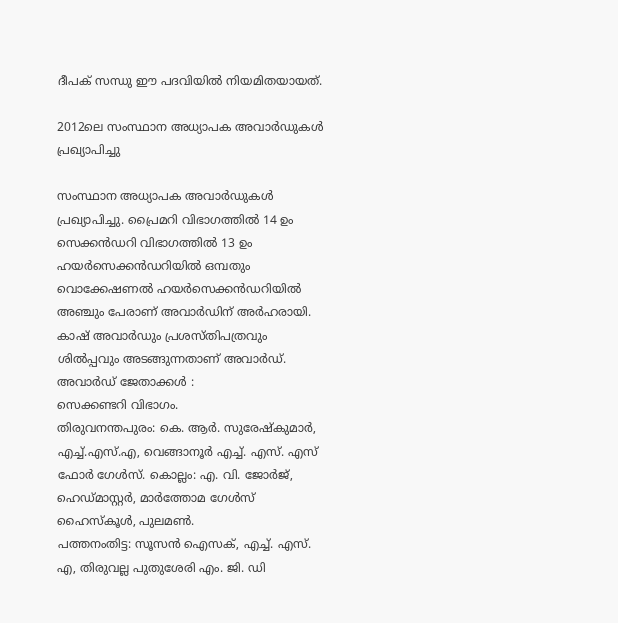ദീപക് സന്ധു ഈ പദവിയില്‍ നിയമിതയായത്.

2012ലെ സംസ്ഥാന അധ്യാപക അവാര്‍ഡുകള്‍ പ്രഖ്യാപിച്ചു

സംസ്ഥാന അധ്യാപക അവാര്‍ഡുകള്‍ പ്രഖ്യാപിച്ചു. പ്രൈമറി വിഭാഗത്തില്‍ 14 ഉം സെക്കന്‍ഡറി വിഭാഗത്തില്‍ 13 ഉം ഹയര്‍സെക്കന്‍ഡറിയില്‍ ഒമ്പതും വൊക്കേഷണല്‍ ഹയര്‍സെക്കന്‍ഡറിയില്‍ അഞ്ചും പേരാണ് അവാര്‍ഡിന് അര്‍ഹരായി. കാഷ് അവാര്‍ഡും പ്രശസ്തിപത്രവും ശില്‍പ്പവും അടങ്ങുന്നതാണ് അവാര്‍ഡ്.
അവാര്‍ഡ് ജേതാക്കള്‍ :
സെക്കണ്ടറി വിഭാഗം.
തിരുവനന്തപുരം: കെ. ആര്‍. സുരേഷ്‌കുമാര്‍, എച്ച്.എസ്.എ, വെങ്ങാനൂര്‍ എച്ച്. എസ്. എസ് ഫോര്‍ ഗേള്‍സ്. കൊല്ലം: എ. വി. ജോര്‍ജ്, ഹെഡ്മാസ്റ്റര്‍, മാര്‍ത്തോമ ഗേള്‍സ് ഹൈസ്‌കൂള്‍, പുലമണ്‍.
പത്തനംതിട്ട: സൂസന്‍ ഐസക്, എച്ച്. എസ്. എ, തിരുവല്ല പുതുശേരി എം. ജി. ഡി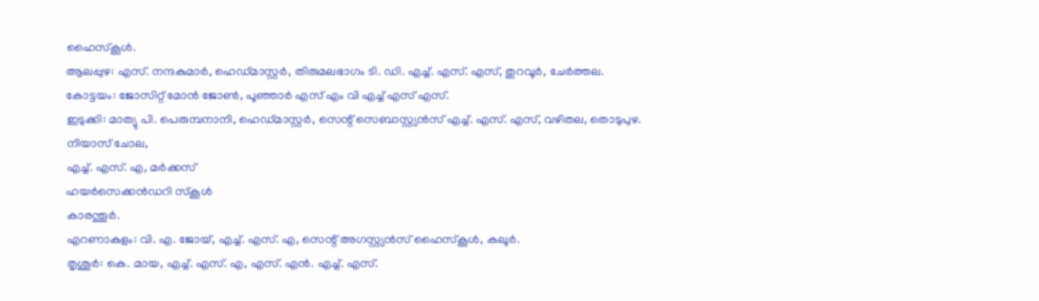ഹൈസ്‌കൂള്‍.
ആലപ്പുഴ: എസ്. നന്ദകുമാര്‍, ഹെഡ്മാസ്റ്റര്‍, തിരുമലഭാഗം ടി. ഡി. എച്ച്. എസ്. എസ്, തുറവൂര്‍, ചേര്‍ത്തല.
കോട്ടയം: ജോസിറ്റ് മോന്‍ ജോണ്‍, പൂഞ്ഞാര്‍ എസ് എം വി എച്ച് എസ് എസ്‌.
ഇടുക്കി: മാത്യു പി. പെരുമ്പനാനി, ഹെഡ്മാസ്റ്റര്‍, സെന്റ് സെബാസ്റ്റ്യന്‍സ് എച്ച്. എസ്. എസ്, വഴിതല, തൊടുപുഴ.
നിയാസ് ചോല,
എച്ച്. എസ്. എ, മര്‍ക്കസ്
ഹയര്‍സെക്കന്‍ഡറി സ്‌കൂള്‍
കാരന്തൂര്‍.
എറണാകുളം: വി. എ. ജോയ്, എച്ച്. എസ്. എ, സെന്റ് അഗസ്റ്റ്യന്‍സ് ഹൈസ്‌കൂള്‍, കലൂര്‍.
തൃശൂര്‍: കെ. മായ, എച്ച്. എസ്. എ, എസ്. എന്‍. എച്ച്. എസ്.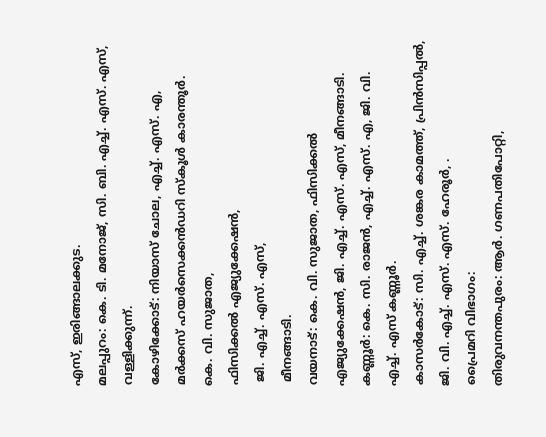എസ്, ഇരിങ്ങാലക്കുട.
മലപ്പുറം: കെ. ടി. മനോജ്, സി. ബി. എച്ച്. എസ്. എസ്, വള്ളിക്കുന്ന്.
കോഴിക്കോട്: നിയാസ് ചോല, എച്ച്. എസ്. എ, മര്‍ക്കസ് ഹയര്‍സെക്കന്‍ഡറി സ്‌കൂള്‍ കാരന്തൂര്‍.
കെ. വി. സുജാത,
ഫിസിക്കല്‍ എജ്യുക്കേഷന്‍,
 ജി. എച്ച്. എസ്. എസ്,
 മീനങ്ങാടി.
വയനാട്: കെ. വി. സുജാത, ഫിസിക്കല്‍ എജ്യുക്കേഷന്‍, ജി. എച്ച്. എസ്. എസ്, മീനങ്ങാടി.
കണ്ണൂര്‍: കെ. സി. രാജന്‍, എച്ച്. എസ്. എ, ജി. വി. എച്ച്. എസ് കണ്ണൂര്‍.
കാസര്‍കോട്: സി. എച്ച്. ശങ്കര കാമത്ത്, പ്രിന്‍സിപ്പല്‍, ജി. വി. എച്ച്. എസ്. എസ്. ഹേരൂര്‍, .
പ്രൈമറി വിഭാഗം:
തിരുവനന്തപുരം: ആര്‍. ഗണപതിപോറ്റി,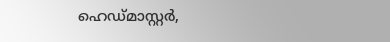ഹെഡ്മാസ്റ്റര്‍,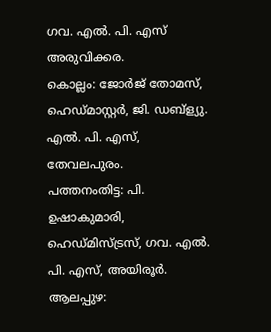ഗവ. എല്‍. പി. എസ് അരുവിക്കര.
കൊല്ലം: ജോര്‍ജ് തോമസ്, ഹെഡ്മാസ്റ്റര്‍, ജി. ഡബ്‌ള്യു. എല്‍. പി. എസ്, തേവലപുരം.
പത്തനംതിട്ട: പി. ഉഷാകുമാരി, ഹെഡ്മിസ്ട്രസ്, ഗവ. എല്‍. പി. എസ്, അയിരൂര്‍.
ആലപ്പുഴ: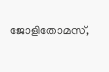ജോളിതോമസ്,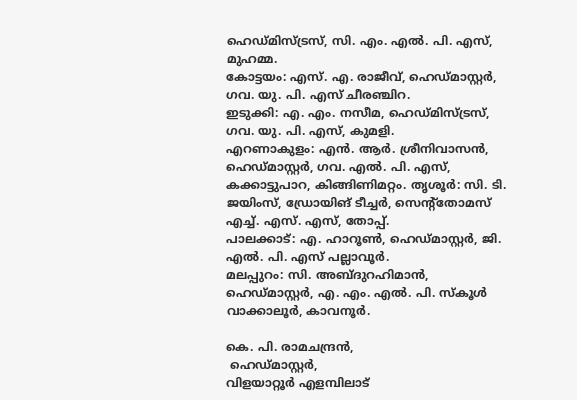ഹെഡ്മിസ്ട്രസ്, സി. എം. എല്‍. പി. എസ്, മുഹമ്മ.
കോട്ടയം: എസ്. എ. രാജീവ്, ഹെഡ്മാസ്റ്റര്‍, ഗവ. യു. പി. എസ് ചീരഞ്ചിറ.
ഇടുക്കി: എ. എം. നസീമ, ഹെഡ്മിസ്ട്രസ്, ഗവ. യു. പി. എസ്, കുമളി.
എറണാകുളം: എന്‍. ആര്‍. ശ്രീനിവാസന്‍, ഹെഡ്മാസ്റ്റര്‍, ഗവ. എല്‍. പി. എസ്, കക്കാട്ടുപാറ, കിങ്ങിണിമറ്റം. തൃശൂര്‍: സി. ടി. ജയിംസ്, ഡ്രോയിങ് ടീച്ചര്‍, സെന്റ്‌തോമസ് എച്ച്. എസ്. എസ്, തോപ്പ്.
പാലക്കാട്: എ. ഹാറൂണ്‍, ഹെഡ്മാസ്റ്റര്‍, ജി. എല്‍. പി. എസ് പല്ലാവൂര്‍.
മലപ്പുറം: സി. അബ്ദുറഹിമാന്‍, ഹെഡ്മാസ്റ്റര്‍, എ. എം. എല്‍. പി. സ്‌കൂള്‍ വാക്കാലൂര്‍, കാവനൂര്‍.

കെ. പി. രാമചന്ദ്രന്‍,
 ഹെഡ്മാസ്റ്റര്‍,
വിളയാറ്റൂര്‍ എളമ്പിലാട്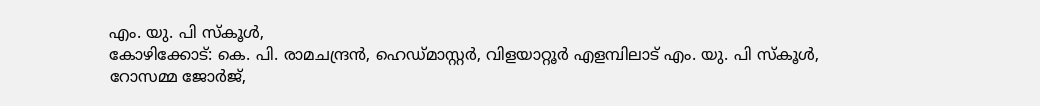എം. യു. പി സ്‌കൂള്‍,
കോഴിക്കോട്: കെ. പി. രാമചന്ദ്രന്‍, ഹെഡ്മാസ്റ്റര്‍, വിളയാറ്റൂര്‍ എളമ്പിലാട് എം. യു. പി സ്‌കൂള്‍,
റോസമ്മ ജോര്‍ജ്,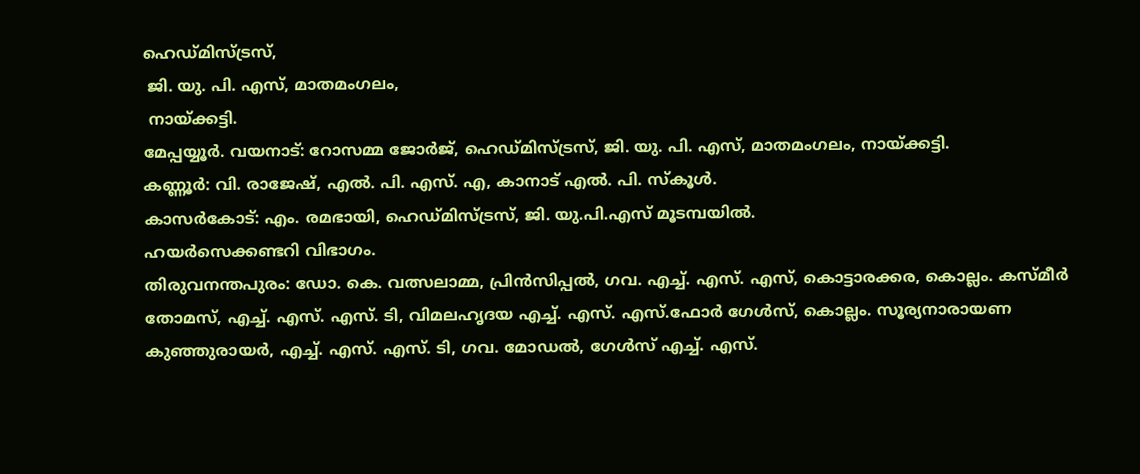ഹെഡ്മിസ്ട്രസ്,
 ജി. യു. പി. എസ്, മാതമംഗലം,
 നായ്ക്കട്ടി.
മേപ്പയ്യൂര്‍. വയനാട്: റോസമ്മ ജോര്‍ജ്, ഹെഡ്മിസ്ട്രസ്, ജി. യു. പി. എസ്, മാതമംഗലം, നായ്ക്കട്ടി.
കണ്ണൂര്‍: വി. രാജേഷ്, എല്‍. പി. എസ്. എ, കാനാട് എല്‍. പി. സ്‌കൂള്‍.
കാസര്‍കോട്: എം. രമഭായി, ഹെഡ്മിസ്ട്രസ്, ജി. യു.പി.എസ് മൂടമ്പയില്‍.
ഹയര്‍സെക്കണ്ടറി വിഭാഗം.
തിരുവനന്തപുരം: ഡോ. കെ. വത്സലാമ്മ, പ്രിന്‍സിപ്പല്‍, ഗവ. എച്ച്. എസ്. എസ്, കൊട്ടാരക്കര, കൊല്ലം. കസ്മീര്‍ തോമസ്, എച്ച്. എസ്. എസ്. ടി, വിമലഹൃദയ എച്ച്. എസ്. എസ്.ഫോര്‍ ഗേള്‍സ്, കൊല്ലം. സൂര്യനാരായണ കുഞ്ഞുരായര്‍, എച്ച്. എസ്. എസ്. ടി, ഗവ. മോഡല്‍, ഗേള്‍സ് എച്ച്. എസ്.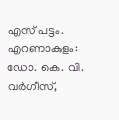എസ് പട്ടം. എറണാകുളം: ഡോ. കെ. വി. വര്‍ഗീസ്,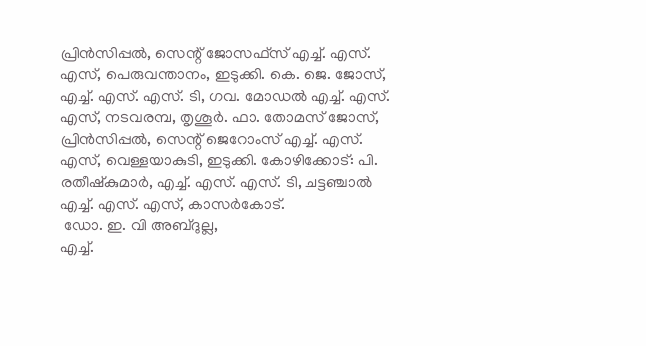പ്രിന്‍സിപ്പല്‍, സെന്റ് ജോസഫ്‌സ് എച്ച്. എസ്. എസ്, പെരുവന്താനം, ഇടുക്കി. കെ. ജെ. ജോസ്, എച്ച്. എസ്. എസ്. ടി, ഗവ. മോഡല്‍ എച്ച്. എസ്. എസ്, നടവരമ്പ, തൃശൂര്‍. ഫാ. തോമസ് ജോസ്, പ്രിന്‍സിപ്പല്‍, സെന്റ് ജെറോംസ് എച്ച്. എസ്. എസ്, വെള്ളയാകുടി, ഇടുക്കി. കോഴിക്കോട്: പി. രതീഷ്‌കുമാര്‍, എച്ച്. എസ്. എസ്. ടി, ചട്ടഞ്ചാല്‍ എച്ച്. എസ്. എസ്, കാസര്‍കോട്.
 ഡോ. ഇ. വി അബ്ദുല്ല,
എച്ച്.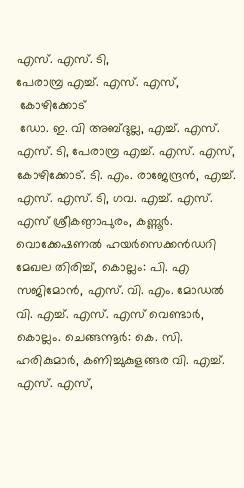എസ്. എസ്. ടി,
പേരാമ്പ്ര എച്ച്. എസ്. എസ്,
 കോഴിക്കോട്
 ഡോ. ഇ. വി അബ്ദുല്ല, എച്ച്. എസ്. എസ്. ടി, പേരാമ്പ്ര എച്ച്. എസ്. എസ്, കോഴിക്കോട്. ടി. എം. രാജേന്ദ്രന്‍, എച്ച്. എസ്. എസ്. ടി, ഗവ. എച്ച്. എസ്. എസ് ശ്രീകണ്ഠാപുരം, കണ്ണൂര്‍.
വൊക്കേഷണല്‍ ഹയര്‍സെക്കന്‍ഡറി മേഖല തിരിച്ച്, കൊല്ലം: പി. എ സജിമോന്‍, എസ്. വി. എം. മോഡല്‍ വി. എച്ച്. എസ്. എസ് വെണ്ടാര്‍, കൊല്ലം. ചെങ്ങന്നൂര്‍: കെ. സി. ഹരികുമാര്‍, കണിച്ചുകുളങ്ങര വി. എച്ച്. എസ്. എസ്,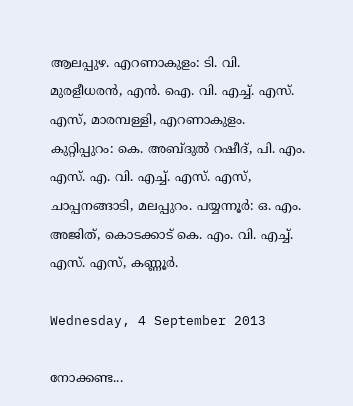ആലപ്പുഴ. എറണാകുളം: ടി. വി. മുരളീധരന്‍, എന്‍. ഐ. വി. എച്ച്. എസ്. എസ്, മാരമ്പള്ളി, എറണാകുളം. കുറ്റിപ്പുറം: കെ. അബ്ദുല്‍ റഷീദ്, പി. എം. എസ്. എ. വി. എച്ച്. എസ്. എസ്, ചാപ്പനങ്ങാടി, മലപ്പുറം. പയ്യന്നൂര്‍: ഒ. എം. അജിത്, കൊടക്കാട് കെ. എം. വി. എച്ച്. എസ്. എസ്, കണ്ണൂര്‍.

Wednesday, 4 September 2013

നോക്കണ്ട...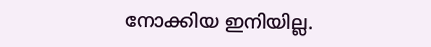നോക്കിയ ഇനിയില്ല.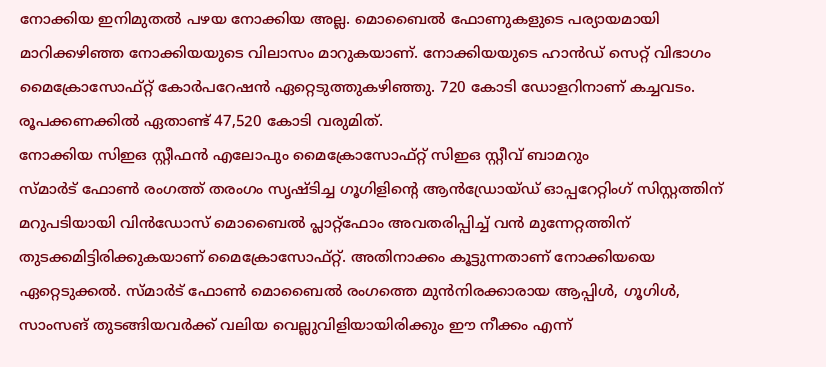നോക്കിയ ഇനിമുതല്‍ പഴയ നോക്കിയ അല്ല. മൊബൈല്‍ ഫോണുകളുടെ പര്യായമായി മാറിക്കഴിഞ്ഞ നോക്കിയയുടെ വിലാസം മാറുകയാണ്. നോക്കിയയുടെ ഹാന്‍ഡ് സെറ്റ് വിഭാഗം മൈക്രോസോഫ്റ്റ് കോര്‍പറേഷന്‍ ഏറ്റെടുത്തുകഴിഞ്ഞു. 720 കോടി ഡോളറിനാണ് കച്ചവടം. രൂപക്കണക്കില്‍ ഏതാണ്ട് 47,520 കോടി വരുമിത്.
നോക്കിയ സിഇഒ സ്റ്റീഫന്‍ എലോപും മൈക്രോസോഫ്റ്റ് സിഇഒ സ്റ്റീവ് ബാമറും
സ്മാര്‍ട് ഫോണ്‍ രംഗത്ത് തരംഗം സൃഷ്ടിച്ച ഗൂഗിളിന്റെ ആന്‍ഡ്രോയ്ഡ് ഓപ്പറേറ്റിംഗ് സിസ്റ്റത്തിന് മറുപടിയായി വിന്‍ഡോസ് മൊബൈല്‍ പ്ലാറ്റ്‌ഫോം അവതരിപ്പിച്ച് വന്‍ മുന്നേറ്റത്തിന് തുടക്കമിട്ടിരിക്കുകയാണ് മൈക്രോസോഫ്റ്റ്. അതിനാക്കം കൂട്ടുന്നതാണ് നോക്കിയയെ ഏറ്റെടുക്കല്‍. സ്മാര്‍ട് ഫോണ്‍ മൊബൈല്‍ രംഗത്തെ മുന്‍നിരക്കാരായ ആപ്പിള്‍, ഗൂഗിള്‍, സാംസങ് തുടങ്ങിയവര്‍ക്ക് വലിയ വെല്ലുവിളിയായിരിക്കും ഈ നീക്കം എന്ന്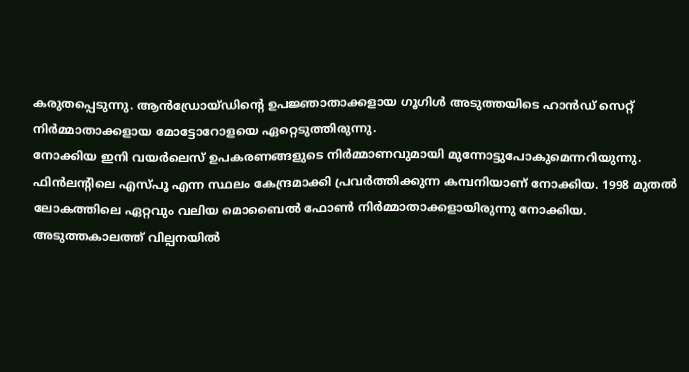കരുതപ്പെടുന്നു. ആന്‍ഡ്രോയ്ഡിന്റെ ഉപജ്ഞാതാക്കളായ ഗൂഗിള്‍ അടുത്തയിടെ ഹാന്‍ഡ് സെറ്റ് നിര്‍മ്മാതാക്കളായ മോട്ടോറോളയെ ഏറ്റെടുത്തിരുന്നു.
നോക്കിയ ഇനി വയര്‍ലെസ് ഉപകരണങ്ങളുടെ നിര്‍മ്മാണവുമായി മുന്നോട്ടുപോകുമെന്നറിയുന്നു.
ഫിന്‍ലന്റിലെ എസ്പൂ എന്ന സ്ഥലം കേന്ദ്രമാക്കി പ്രവര്‍ത്തിക്കുന്ന കമ്പനിയാണ് നോക്കിയ. 1998 മുതല്‍ ലോകത്തിലെ ഏറ്റവും വലിയ മൊബൈല്‍ ഫോണ്‍ നിര്‍മ്മാതാക്കളായിരുന്നു നോക്കിയ. അടുത്തകാലത്ത് വില്പനയില്‍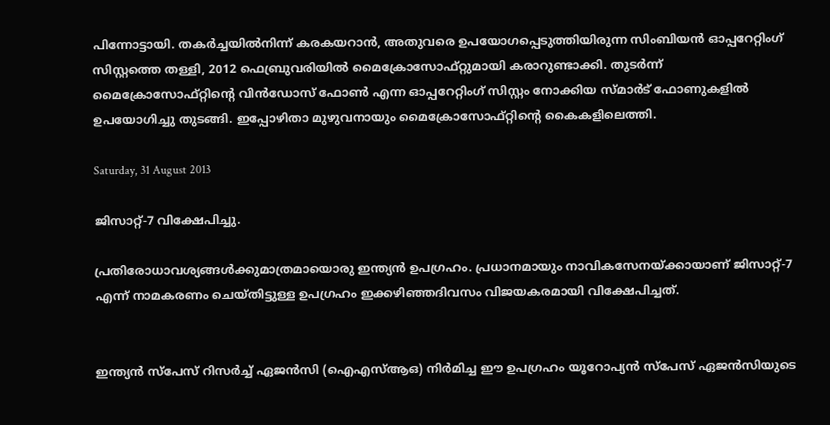പിന്നോട്ടായി. തകര്‍ച്ചയില്‍നിന്ന് കരകയറാന്‍, അതുവരെ ഉപയോഗപ്പെടുത്തിയിരുന്ന സിംബിയന്‍ ഓപ്പറേറ്റിംഗ് സിസ്റ്റത്തെ തള്ളി, 2012 ഫെബ്രുവരിയില്‍ മൈക്രോസോഫ്റ്റുമായി കരാറുണ്ടാക്കി. തുടര്‍ന്ന് മൈക്രോസോഫ്റ്റിന്റെ വിന്‍ഡോസ് ഫോണ്‍ എന്ന ഓപ്പറേറ്റിംഗ് സിസ്റ്റം നോക്കിയ സ്മാര്‍ട് ഫോണുകളില്‍ ഉപയോഗിച്ചു തുടങ്ങി. ഇപ്പോഴിതാ മുഴുവനായും മൈക്രോസോഫ്റ്റിന്റെ കൈകളിലെത്തി.

Saturday, 31 August 2013

ജിസാറ്റ്-7 വിക്ഷേപിച്ചു.

പ്രതിരോധാവശ്യങ്ങള്‍ക്കുമാത്രമായൊരു ഇന്ത്യന്‍ ഉപഗ്രഹം. പ്രധാനമായും നാവികസേനയ്ക്കായാണ് ജിസാറ്റ്-7 എന്ന് നാമകരണം ചെയ്തിട്ടുള്ള ഉപഗ്രഹം ഇക്കഴിഞ്ഞദിവസം വിജയകരമായി വിക്ഷേപിച്ചത്.


ഇന്ത്യന്‍ സ്‌പേസ് റിസര്‍ച്ച് ഏജന്‍സി (ഐഎസ്ആഒ) നിര്‍മിച്ച ഈ ഉപഗ്രഹം യൂറോപ്യന്‍ സ്‌പേസ് ഏജന്‍സിയുടെ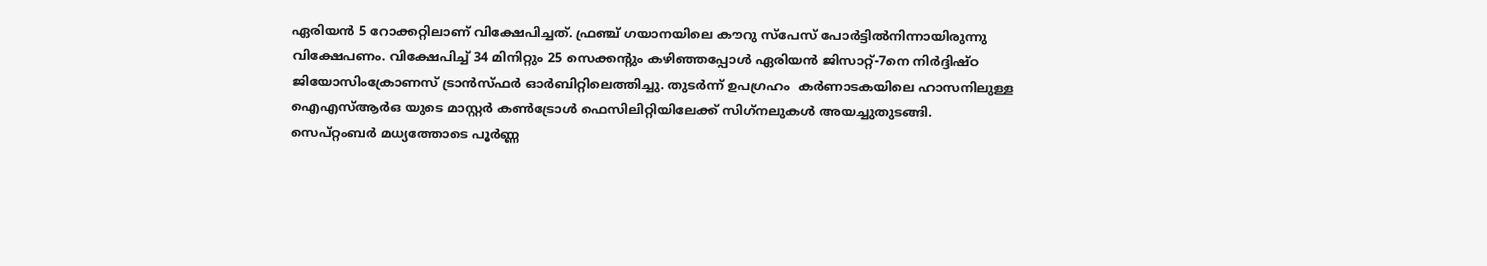ഏരിയന്‍ 5 റോക്കറ്റിലാണ് വിക്ഷേപിച്ചത്. ഫ്രഞ്ച് ഗയാനയിലെ കൗറു സ്‌പേസ് പോര്‍ട്ടില്‍നിന്നായിരുന്നു വിക്ഷേപണം. വിക്ഷേപിച്ച് 34 മിനിറ്റും 25 സെക്കന്റും കഴിഞ്ഞപ്പോള്‍ ഏരിയന്‍ ജിസാറ്റ്-7നെ നിര്‍ദ്ദിഷ്ഠ ജിയോസിംക്രോണസ് ട്രാന്‍സ്ഫര്‍ ഓര്‍ബിറ്റിലെത്തിച്ചു. തുടര്‍ന്ന് ഉപഗ്രഹം  കര്‍ണാടകയിലെ ഹാസനിലുള്ള ഐഎസ്ആര്‍ഒ യുടെ മാസ്റ്റര്‍ കണ്‍ട്രോള്‍ ഫെസിലിറ്റിയിലേക്ക് സിഗ്‌നലുകള്‍ അയച്ചുതുടങ്ങി.
സെപ്റ്റംബര്‍ മധ്യത്തോടെ പൂര്‍ണ്ണ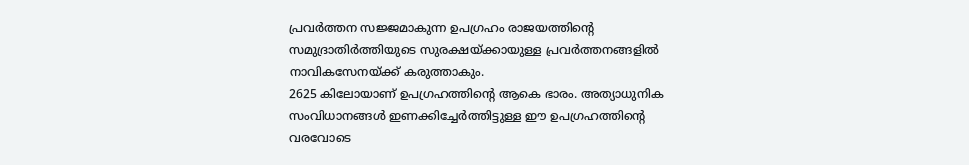പ്രവര്‍ത്തന സജ്ജമാകുന്ന ഉപഗ്രഹം രാജയത്തിന്റെ സമുദ്രാതിര്‍ത്തിയുടെ സുരക്ഷയ്ക്കായുള്ള പ്രവര്‍ത്തനങ്ങളില്‍ നാവികസേനയ്ക്ക് കരുത്താകും.
2625 കിലോയാണ് ഉപഗ്രഹത്തിന്റെ ആകെ ഭാരം. അത്യാധുനിക സംവിധാനങ്ങള്‍ ഇണക്കിച്ചേര്‍ത്തിട്ടുള്ള ഈ ഉപഗ്രഹത്തിന്റെ വരവോടെ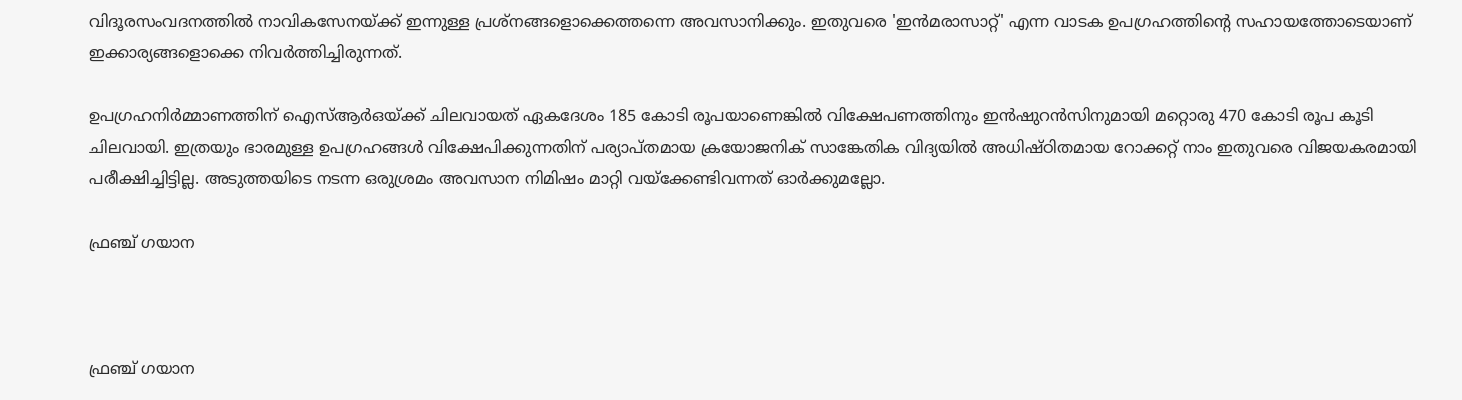വിദൂരസംവദനത്തില്‍ നാവികസേനയ്ക്ക് ഇന്നുള്ള പ്രശ്‌നങ്ങളൊക്കെത്തന്നെ അവസാനിക്കും. ഇതുവരെ 'ഇന്‍മരാസാറ്റ്' എന്ന വാടക ഉപഗ്രഹത്തിന്റെ സഹായത്തോടെയാണ് ഇക്കാര്യങ്ങളൊക്കെ നിവര്‍ത്തിച്ചിരുന്നത്.

ഉപഗ്രഹനിര്‍മ്മാണത്തിന് ഐസ്ആര്‍ഒയ്ക്ക് ചിലവായത് ഏകദേശം 185 കോടി രൂപയാണെങ്കില്‍ വിക്ഷേപണത്തിനും ഇന്‍ഷുറന്‍സിനുമായി മറ്റൊരു 470 കോടി രൂപ കൂടി ചിലവായി. ഇത്രയും ഭാരമുള്ള ഉപഗ്രഹങ്ങള്‍ വിക്ഷേപിക്കുന്നതിന് പര്യാപ്തമായ ക്രയോജനിക് സാങ്കേതിക വിദ്യയില്‍ അധിഷ്ഠിതമായ റോക്കറ്റ് നാം ഇതുവരെ വിജയകരമായി പരീക്ഷിച്ചിട്ടില്ല. അടുത്തയിടെ നടന്ന ഒരുശ്രമം അവസാന നിമിഷം മാറ്റി വയ്‌ക്കേണ്ടിവന്നത് ഓര്‍ക്കുമല്ലോ.

ഫ്രഞ്ച് ഗയാന



ഫ്രഞ്ച് ഗയാന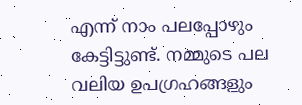എന്ന് നാം പലപ്പോഴും കേട്ടിട്ടുണ്ട്. നമ്മുടെ പല വലിയ ഉപഗ്രഹങ്ങളും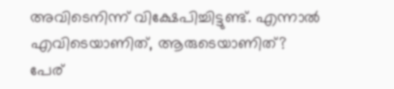അവിടെനിന്ന് വിക്ഷേപിച്ചിട്ടുണ്ട്. എന്നാല്‍ എവിടെയാണിത്, ആരുടെയാണിത്?
പേര്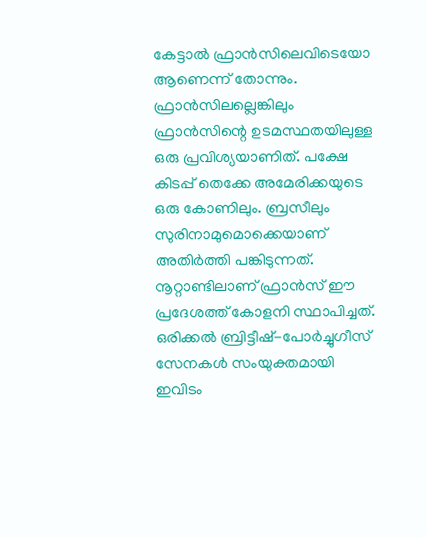കേട്ടാല്‍ ഫ്രാന്‍സിലെവിടെയോ ആണെന്ന് തോന്നും. ഫ്രാന്‍സിലല്ലെങ്കിലും ഫ്രാന്‍സിന്റെ ഉടമസ്ഥതയിലുള്ള ഒരു പ്രവിശ്യയാണിത്. പക്ഷേ കിടപ്പ് തെക്കേ അമേരിക്കയുടെ ഒരു കോണിലും. ബ്രസീലും സുരിനാമുമൊക്കെയാണ് അതിര്‍ത്തി പങ്കിടുന്നത്. നൂറ്റാണ്ടിലാണ് ഫ്രാന്‍സ് ഈ പ്രദേശത്ത് കോളനി സ്ഥാപിച്ചത്. ഒരിക്കല്‍ ബ്രിട്ടീഷ്-പോര്‍ച്ചുഗീസ് സേനകള്‍ സംയുക്തമായി ഇവിടം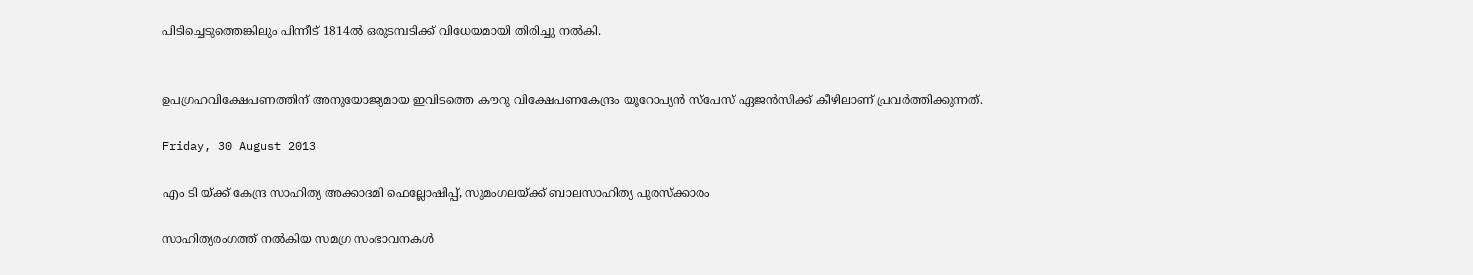പിടിച്ചെടുത്തെങ്കിലും പിന്നീട് 1814ല്‍ ഒരുടമ്പടിക്ക് വിധേയമായി തിരിച്ചു നല്‍കി.


ഉപഗ്രഹവിക്ഷേപണത്തിന് അനുയോജ്യമായ ഇവിടത്തെ കൗറു വിക്ഷേപണകേന്ദ്രം യൂറോപ്യന്‍ സ്‌പേസ് ഏജന്‍സിക്ക് കീഴിലാണ് പ്രവര്‍ത്തിക്കുന്നത്.

Friday, 30 August 2013

എം ടി യ്‌ക്ക്‌ കേന്ദ്ര സാഹിത്യ അക്കാദമി ഫെല്ലോഷിപ്പ്‌, സുമംഗലയ്‌ക്ക്‌ ബാലസാഹിത്യ പുരസ്‌ക്കാരം

സാഹിത്യരംഗത്ത്‌ നല്‍കിയ സമഗ്ര സംഭാവനകള്‍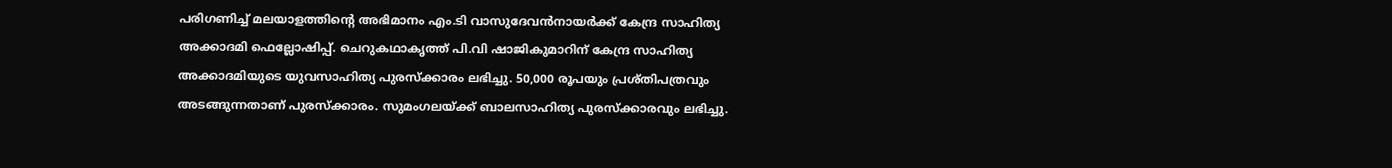പരിഗണിച്ച്‌ മലയാളത്തിന്റെ അഭിമാനം എം.ടി വാസുദേവന്‍നായര്‍ക്ക് കേന്ദ്ര സാഹിത്യ അക്കാദമി ഫെല്ലോഷിപ്പ്‌. ചെറുകഥാകൃത്ത് പി.വി ഷാജികുമാറിന് കേന്ദ്ര സാഹിത്യ അക്കാദമിയുടെ യുവസാഹിത്യ പുരസ്‌ക്കാരം ലഭിച്ചു. 50,000 രൂപയും പ്രശ്തിപത്രവും അടങ്ങുന്നതാണ് പുരസ്‌ക്കാരം. സുമംഗലയ്ക്ക് ബാലസാഹിത്യ പുരസ്‌ക്കാരവും ലഭിച്ചു.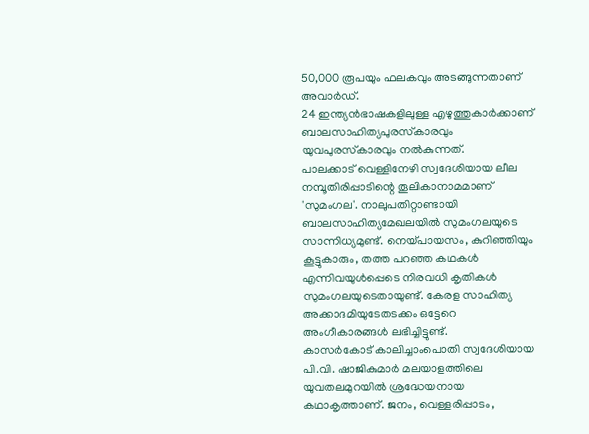50,000 രൂപയും ഫലകവും അടങ്ങുന്നതാണ് അവാര്‍ഡ്.
24 ഇന്ത്യന്‍ഭാഷകളിലുള്ള എഴുത്തുകാര്‍ക്കാണ് ബാലസാഹിത്യപുരസ്‌കാരവും യുവപുരസ്‌കാരവും നല്‍കുന്നത്.
പാലക്കാട് വെള്ളിനേഴി സ്വദേശിയായ ലീല നമ്പൂതിരിപ്പാടിന്റെ തൂലികാനാമമാണ് 'സുമംഗല'. നാലുപതിറ്റാണ്ടായി ബാലസാഹിത്യമേഖലയില്‍ സുമംഗലയുടെ സാന്നിധ്യമുണ്ട്. നെയ്പായസം, കുറിഞ്ഞിയും കൂട്ടുകാരും, തത്ത പറഞ്ഞ കഥകള്‍ എന്നിവയുള്‍പ്പെടെ നിരവധി കൃതികള്‍ സുമംഗലയുടെതായുണ്ട്. കേരള സാഹിത്യ അക്കാദമിയുടേതടക്കം ഒട്ടേറെ അംഗീകാരങ്ങള്‍ ലഭിച്ചിട്ടുണ്ട്.
കാസര്‍കോട് കാലിച്ചാംപൊതി സ്വദേശിയായ പി.വി. ഷാജികുമാര്‍ മലയാളത്തിലെ യുവതലമുറയില്‍ ശ്രദ്ധേയനായ കഥാകൃത്താണ്. ജനം, വെള്ളരിപ്പാടം,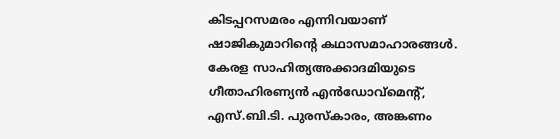കിടപ്പറസമരം എന്നിവയാണ് ഷാജികുമാറിന്റെ കഥാസമാഹാരങ്ങള്‍. കേരള സാഹിത്യഅക്കാദമിയുടെ ഗീതാഹിരണ്യന്‍ എന്‍ഡോവ്‌മെന്റ്, എസ്.ബി.ടി. പുരസ്‌കാരം, അങ്കണം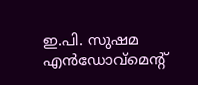ഇ.പി. സുഷമ എന്‍ഡോവ്‌മെന്റ്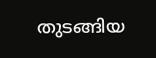തുടങ്ങിയ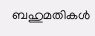ബഹുമതികള്‍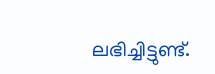ലഭിച്ചിട്ടുണ്ട്.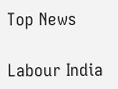Top News

Labour India